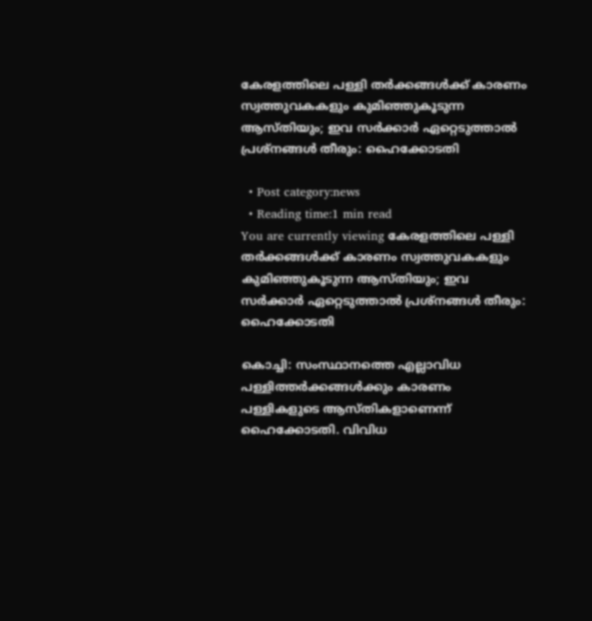കേരളത്തിലെ പള്ളി തര്‍ക്കങ്ങള്‍ക്ക് കാരണം സ്വത്തുവകകളും കുമിഞ്ഞുകൂടുന്ന ആസ്തിയും; ഇവ സര്‍ക്കാര്‍ ഏറ്റെടുത്താല്‍ പ്രശ്നങ്ങള്‍ തീരും: ഹൈക്കോടതി

  • Post category:news
  • Reading time:1 min read
You are currently viewing കേരളത്തിലെ പള്ളി തര്‍ക്കങ്ങള്‍ക്ക് കാരണം സ്വത്തുവകകളും കുമിഞ്ഞുകൂടുന്ന ആസ്തിയും; ഇവ സര്‍ക്കാര്‍ ഏറ്റെടുത്താല്‍ പ്രശ്നങ്ങള്‍ തീരും: ഹൈക്കോടതി

കൊച്ചി: സംസ്ഥാനത്തെ എല്ലാവിധ പള്ളിത്തര്‍ക്കങ്ങള്‍ക്കും കാരണം പള്ളികളുടെ ആസ്തികളാണെന്ന് ഹൈക്കോടതി. വിവിധ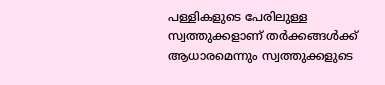പള്ളികളുടെ പേരിലുള്ള സ്വത്തുക്കളാണ് തര്‍ക്കങ്ങള്‍ക്ക് ആധാരമെന്നും സ്വത്തുക്കളുടെ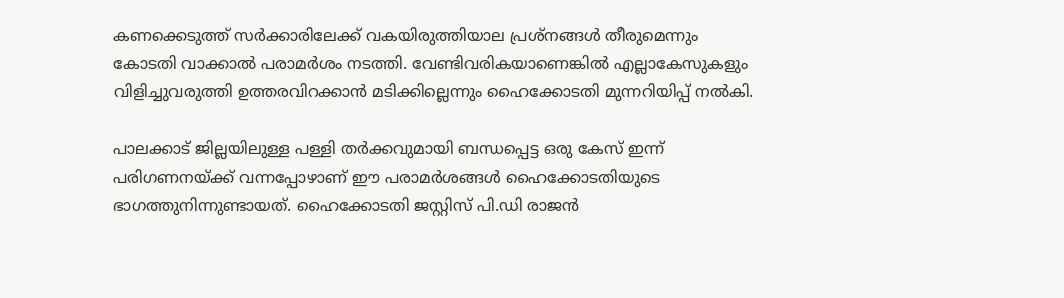കണക്കെടുത്ത് സര്‍ക്കാരിലേക്ക് വകയിരുത്തിയാല പ്രശ്നങ്ങള്‍ തീരുമെന്നും കോടതി വാക്കാല്‍ പരാമര്‍ശം നടത്തി. വേണ്ടിവരികയാണെങ്കില്‍ എല്ലാകേസുകളും വിളിച്ചുവരുത്തി ഉത്തരവിറക്കാന്‍ മടിക്കില്ലെന്നും ഹൈക്കോടതി മുന്നറിയിപ്പ് നല്‍കി.

പാലക്കാട് ജില്ലയിലുള്ള പള്ളി തര്‍ക്കവുമായി ബന്ധപ്പെട്ട ഒരു കേസ് ഇന്ന് പരിഗണനയ്ക്ക് വന്നപ്പോഴാണ് ഈ പരാമര്‍ശങ്ങള്‍ ഹൈക്കോടതിയുടെ ഭാഗത്തുനിന്നുണ്ടായത്. ഹൈക്കോടതി ജസ്റ്റിസ് പി.ഡി രാജന്‍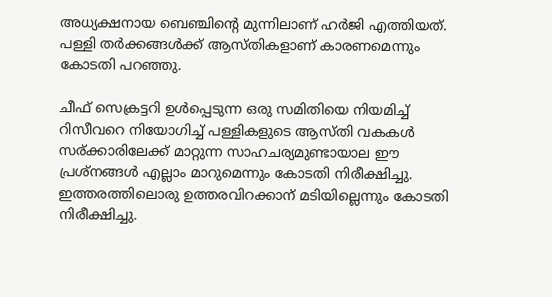അധ്യക്ഷനായ ബെഞ്ചിന്റെ മുന്നിലാണ് ഹര്‍ജി എത്തിയത്. പള്ളി തര്‍ക്കങ്ങള്‍ക്ക് ആസ്തികളാണ് കാരണമെന്നും കോടതി പറഞ്ഞു.

ചീഫ് സെക്രട്ടറി ഉള്‍പ്പെടുന്ന ഒരു സമിതിയെ നിയമിച്ച് റിസീവറെ നിയോഗിച്ച് പള്ളികളുടെ ആസ്തി വകകള്‍ സര്ക്കാരിലേക്ക് മാറ്റുന്ന സാഹചര്യമുണ്ടായാല ഈ പ്രശ്നങ്ങള്‍ എല്ലാം മാറുമെന്നും കോടതി നിരീക്ഷിച്ചു. ഇത്തരത്തിലൊരു ഉത്തരവിറക്കാന് മടിയില്ലെന്നും കോടതി നിരീക്ഷിച്ചു.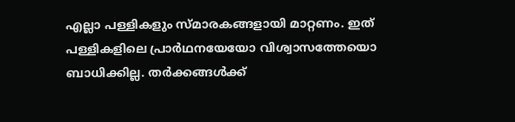എല്ലാ പള്ളികളും സ്മാരകങ്ങളായി മാറ്റണം. ഇത് പള്ളികളിലെ പ്രാര്‍ഥനയേയോ വിശ്വാസത്തേയൊ ബാധിക്കില്ല. തര്‍ക്കങ്ങള്‍ക്ക്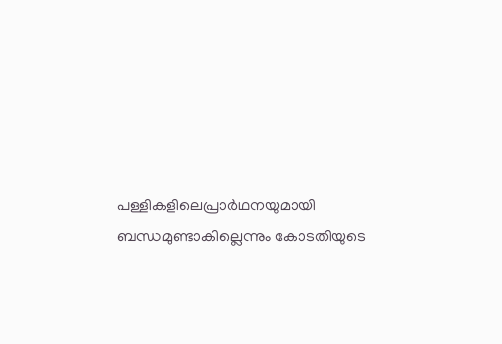പള്ളികളിലെപ്രാര്‍ഥനയുമായി ബന്ധമുണ്ടാകില്ലെന്നും കോടതിയുടെ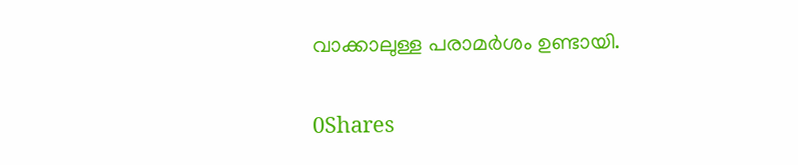വാക്കാലുള്ള പരാമര്‍ശം ഉണ്ടായി.

0Shares